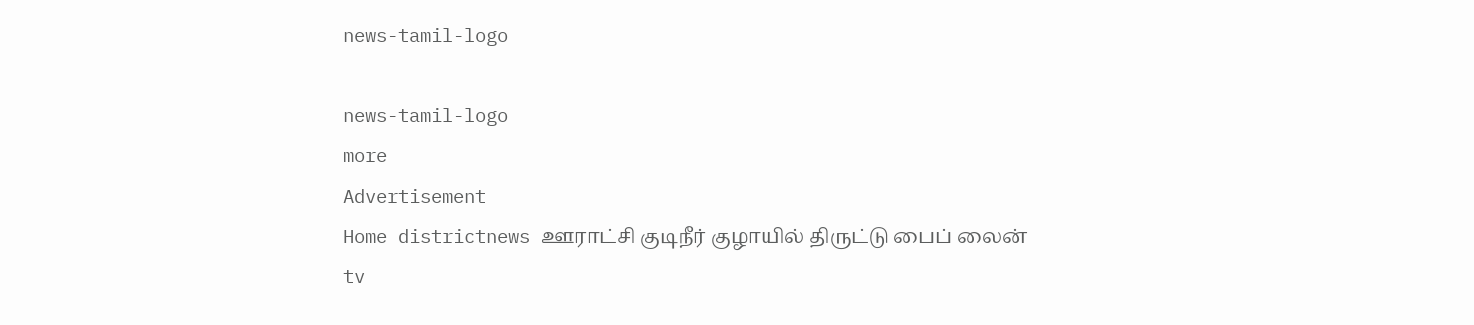news-tamil-logo

news-tamil-logo
more
Advertisement
Home districtnews ஊராட்சி குடிநீர் குழாயில் திருட்டு பைப் லைன்
tv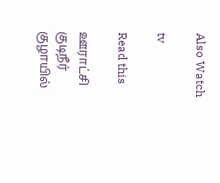Also Watch

tv

Read this

ஊராட்சி குடிநீர் குழாயில்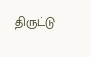திருட்டு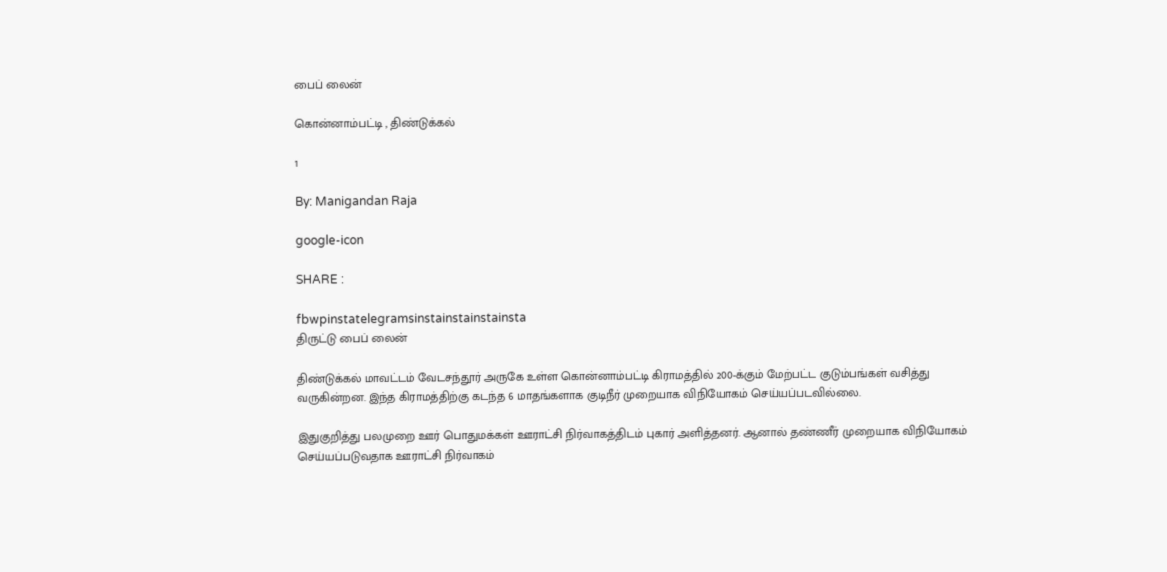பைப் லைன்

கொன்னாம்பட்டி , திண்டுக்கல்

1

By: Manigandan Raja

google-icon

SHARE :

fbwpinstatelegramsinstainstainstainsta
திருட்டு பைப் லைன்

திண்டுக்கல் மாவட்டம் வேடசந்தூர் அருகே உள்ள கொன்னாம்பட்டி கிராமத்தில் 200-க்கும் மேற்பட்ட குடும்பங்கள் வசித்து வருகின்றன. இந்த கிராமத்திற்கு கடந்த 6 மாதங்களாக குடிநீர் முறையாக விநியோகம் செய்யப்படவில்லை.

இதுகுறித்து பலமுறை ஊர் பொதுமக்கள் ஊராட்சி நிர்வாகத்திடம் புகார் அளித்தனர். ஆனால் தண்ணீர் முறையாக விநியோகம் செய்யப்படுவதாக ஊராட்சி நிர்வாகம்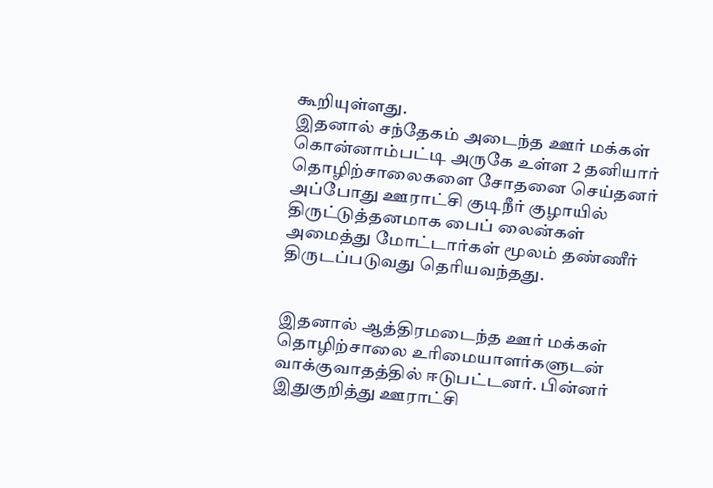கூறியுள்ளது.
இதனால் சந்தேகம் அடைந்த ஊர் மக்கள் கொன்னாம்பட்டி அருகே உள்ள 2 தனியார் தொழிற்சாலைகளை சோதனை செய்தனர் அப்போது ஊராட்சி குடிநீர் குழாயில் திருட்டுத்தனமாக பைப் லைன்கள் அமைத்து மோட்டார்கள் மூலம் தண்ணீர் திருடப்படுவது தெரியவந்தது.


இதனால் ஆத்திரமடைந்த ஊர் மக்கள் தொழிற்சாலை உரிமையாளர்களுடன் வாக்குவாதத்தில் ஈடுபட்டனர். பின்னர் இதுகுறித்து ஊராட்சி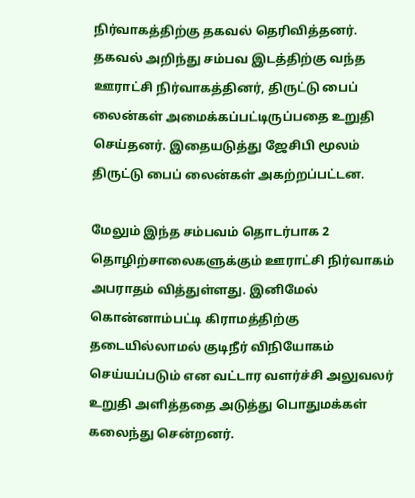நிர்வாகத்திற்கு தகவல் தெரிவித்தனர்.
தகவல் அறிந்து சம்பவ இடத்திற்கு வந்த ஊராட்சி நிர்வாகத்தினர், திருட்டு பைப் லைன்கள் அமைக்கப்பட்டிருப்பதை உறுதி செய்தனர். இதையடுத்து ஜேசிபி மூலம் திருட்டு பைப் லைன்கள் அகற்றப்பட்டன.

மேலும் இந்த சம்பவம் தொடர்பாக 2 தொழிற்சாலைகளுக்கும் ஊராட்சி நிர்வாகம் அபராதம் வித்துள்ளது. இனிமேல் கொன்னாம்பட்டி கிராமத்திற்கு தடையில்லாமல் குடிநீர் விநியோகம்
செய்யப்படும் என வட்டார வளர்ச்சி அலுவலர் உறுதி அளித்ததை அடுத்து பொதுமக்கள் கலைந்து சென்றனர்.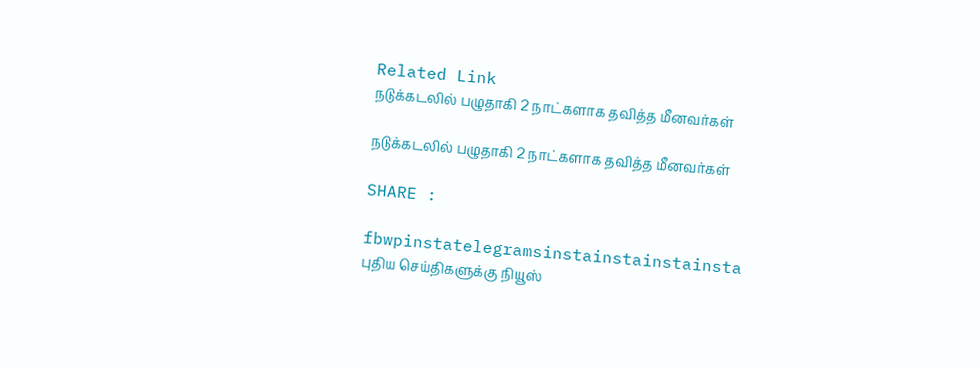Related Link
நடுக்கடலில் பழுதாகி 2 நாட்களாக தவித்த மீனவர்கள்

நடுக்கடலில் பழுதாகி 2 நாட்களாக தவித்த மீனவர்கள்

SHARE :

fbwpinstatelegramsinstainstainstainsta
புதிய செய்திகளுக்கு நியூஸ்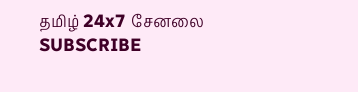தமிழ் 24x7 சேனலை SUBSCRIBE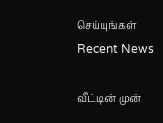செய்யுங்கள்
Recent News

வீட்டின் முன்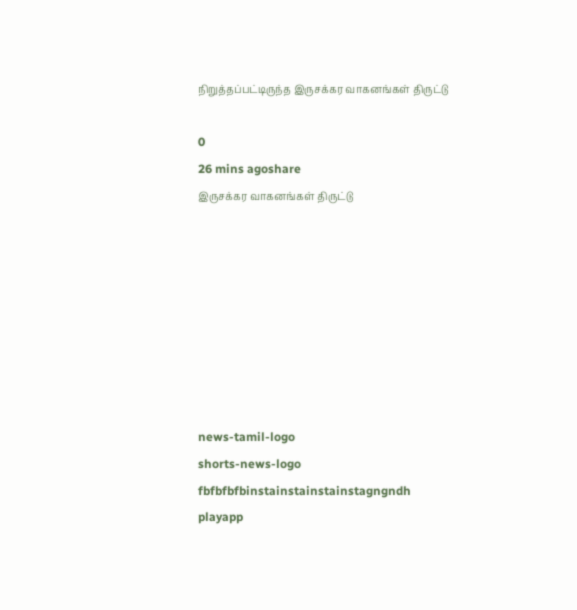நிறுத்தப்பட்டிருந்த இருசக்கர வாகனங்கள் திருட்டு

0
26 mins agoshare
இருசக்கர வாகனங்கள் திருட்டு








news-tamil-logo
shorts-news-logo
fbfbfbfbinstainstainstainstagngndh
playapp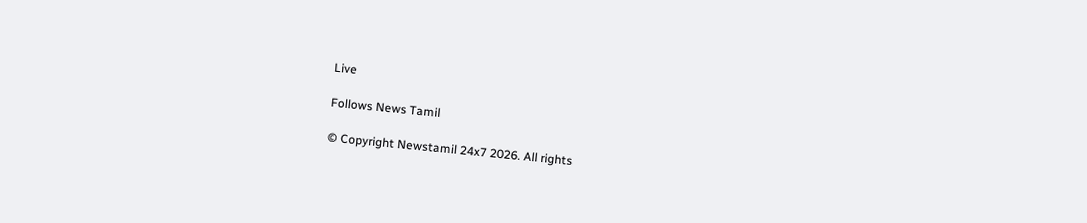Live

Follows News Tamil

© Copyright Newstamil 24x7 2026. All rights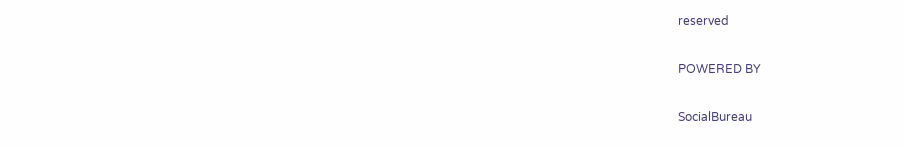reserved

POWERED BY

SocialBureau